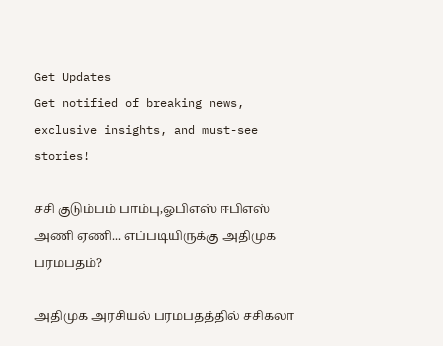Get Updates
Get notified of breaking news, exclusive insights, and must-see stories!

சசி குடும்பம் பாம்பு,ஓபிஎஸ் ஈபிஎஸ் அணி ஏணி... எப்படியிருக்கு அதிமுக பரமபதம்?

அதிமுக அரசியல் பரமபதத்தில் சசிகலா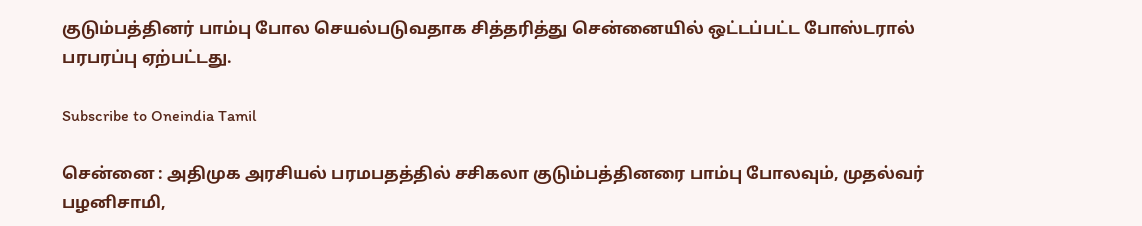குடும்பத்தினர் பாம்பு போல செயல்படுவதாக சித்தரித்து சென்னையில் ஒட்டப்பட்ட போஸ்டரால் பரபரப்பு ஏற்பட்டது.

Subscribe to Oneindia Tamil

சென்னை : அதிமுக அரசியல் பரமபதத்தில் சசிகலா குடும்பத்தினரை பாம்பு போலவும், முதல்வர் பழனிசாமி,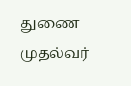துணை முதல்வர்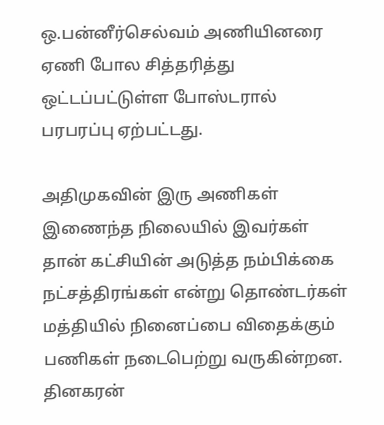ஒ.பன்னீர்செல்வம் அணியினரை ஏணி போல சித்தரித்து ஒட்டப்பட்டுள்ள போஸ்டரால் பரபரப்பு ஏற்பட்டது.

அதிமுகவின் இரு அணிகள் இணைந்த நிலையில் இவர்கள் தான் கட்சியின் அடுத்த நம்பிக்கை நட்சத்திரங்கள் என்று தொண்டர்கள் மத்தியில் நினைப்பை விதைக்கும் பணிகள் நடைபெற்று வருகின்றன. தினகரன்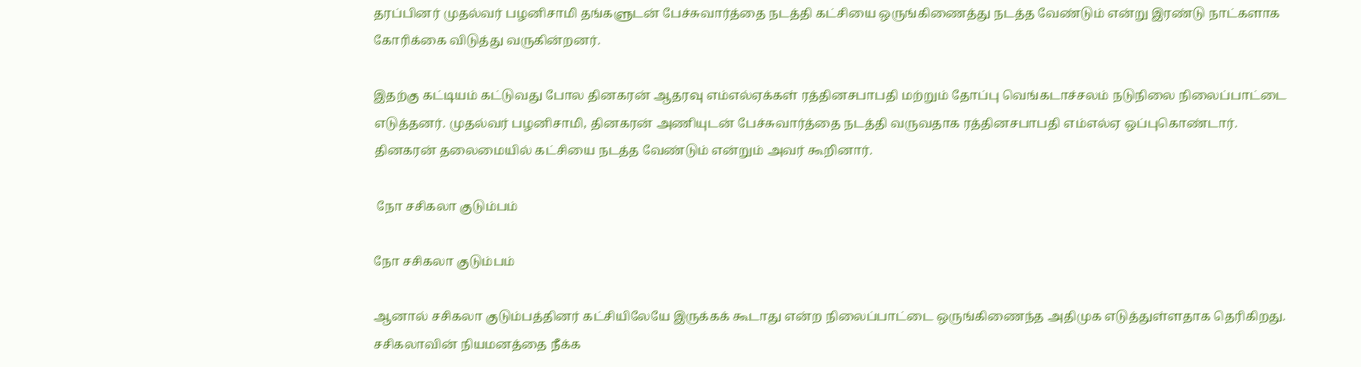தரப்பினர் முதல்வர் பழனிசாமி தங்களுடன் பேச்சுவார்த்தை நடத்தி கட்சியை ஒருங்கிணைத்து நடத்த வேண்டும் என்று இரண்டு நாட்களாக கோரிக்கை விடுத்து வருகின்றனர்.

இதற்கு கட்டியம் கட்டுவது போல தினகரன் ஆதரவு எம்எல்ஏக்கள் ரத்தினசபாபதி மற்றும் தோப்பு வெங்கடாச்சலம் நடுநிலை நிலைப்பாட்டை எடுத்தனர். முதல்வர் பழனிசாமி, தினகரன் அணியுடன் பேச்சுவார்த்தை நடத்தி வருவதாக ரத்தினசபாபதி எம்எல்ஏ ஒப்புகொண்டார். தினகரன் தலைமையில் கட்சியை நடத்த வேண்டும் என்றும் அவர் கூறினார்.

 நோ சசிகலா குடும்பம்

நோ சசிகலா குடும்பம்

ஆனால் சசிகலா குடும்பத்தினர் கட்சியிலேயே இருக்கக் கூடாது என்ற நிலைப்பாட்டை ஒருங்கிணைந்த அதிமுக எடுத்துள்ளதாக தெரிகிறது. சசிகலாவின் நியமனத்தை நீக்க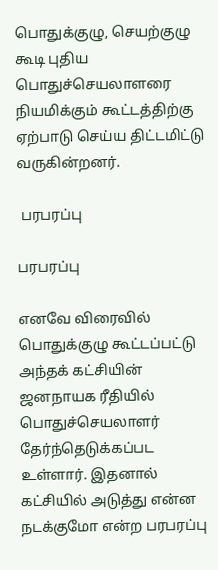பொதுக்குழு, செயற்குழு கூடி புதிய பொதுச்செயலாளரை நியமிக்கும் கூட்டத்திற்கு ஏற்பாடு செய்ய திட்டமிட்டு வருகின்றனர்.

 பரபரப்பு

பரபரப்பு

எனவே விரைவில் பொதுக்குழு கூட்டப்பட்டு அந்தக் கட்சியின் ஜனநாயக ரீதியில் பொதுச்செயலாளர் தேர்ந்தெடுக்கப்பட உள்ளார். இதனால் கட்சியில் அடுத்து என்ன நடக்குமோ என்ற பரபரப்பு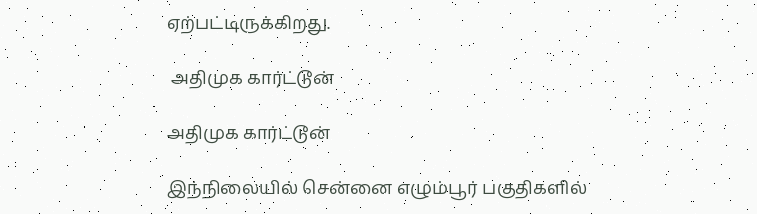ஏற்பட்டிருக்கிறது.

 அதிமுக கார்ட்டூன்

அதிமுக கார்ட்டூன்

இந்நிலையில் சென்னை எழும்பூர் பகுதிகளில்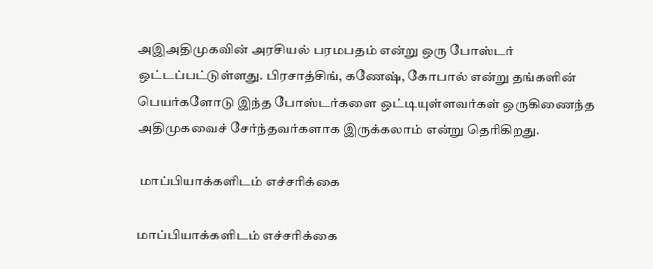அஇஅதிமுகவின் அரசியல் பரமபதம் என்று ஒரு போஸ்டர் ஒட்டப்பட்டுள்ளது. பிரசாத்சிங், கணேஷ், கோபால் என்று தங்களின் பெயர்களோடு இந்த போஸ்டர்களை ஒட்டியுள்ளவர்கள் ஒருகிணைந்த அதிமுகவைச் சேர்ந்தவர்களாக இருக்கலாம் என்று தெரிகிறது.

 மாப்பியாக்களிடம் எச்சரிக்கை

மாப்பியாக்களிடம் எச்சரிக்கை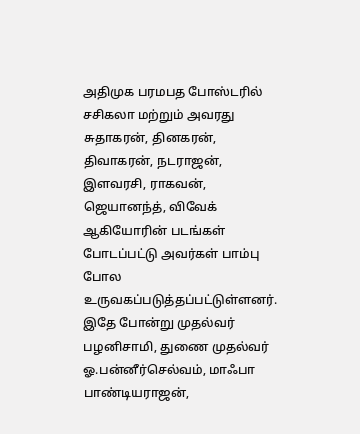அதிமுக பரமபத போஸ்டரில் சசிகலா மற்றும் அவரது சுதாகரன், தினகரன், திவாகரன், நடராஜன், இளவரசி, ராகவன், ஜெயானந்த், விவேக் ஆகியோரின் படங்கள் போடப்பட்டு அவர்கள் பாம்பு போல உருவகப்படுத்தப்பட்டுள்ளனர். இதே போன்று முதல்வர் பழனிசாமி, துணை முதல்வர் ஓ.பன்னீர்செல்வம், மாஃபா பாண்டியராஜன்,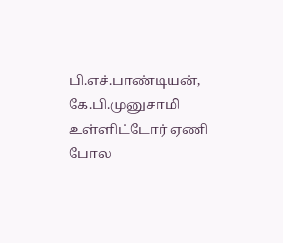பி.எச்.பாண்டியன், கே.பி.முனுசாமி உள்ளிட்டோர் ஏணி போல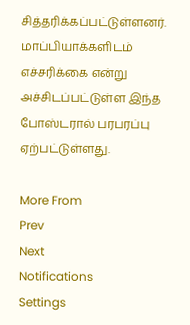சித்தரிக்கப்பட்டுள்ளனர். மாப்பியாக்களிடம் எச்சரிக்கை என்று அச்சிடப்பட்டுள்ள இந்த போஸ்டரால் பரபரப்பு ஏற்பட்டுள்ளது.

More From
Prev
Next
Notifications
Settings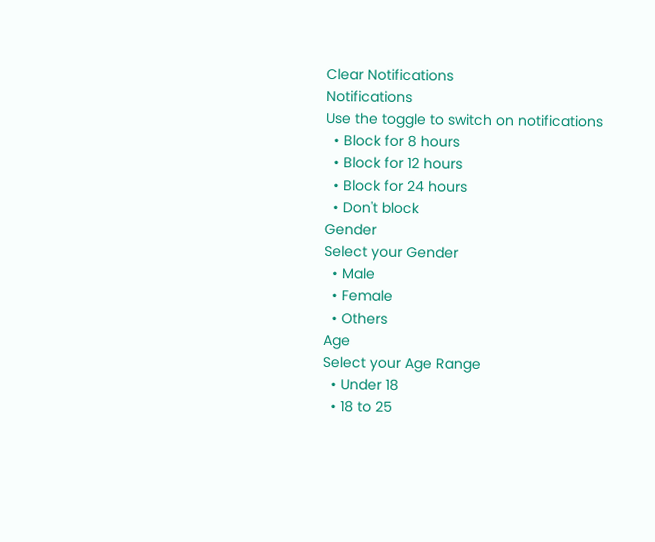Clear Notifications
Notifications
Use the toggle to switch on notifications
  • Block for 8 hours
  • Block for 12 hours
  • Block for 24 hours
  • Don't block
Gender
Select your Gender
  • Male
  • Female
  • Others
Age
Select your Age Range
  • Under 18
  • 18 to 25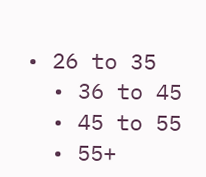• 26 to 35
  • 36 to 45
  • 45 to 55
  • 55+